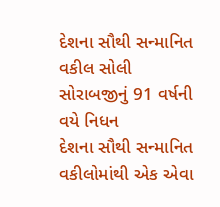દેશના સૌથી સન્માનિત વકીલ સોલી સોરાબજીનું 91 વર્ષની વયે નિધન
દેશના સૌથી સન્માનિત વકીલોમાંથી એક એવા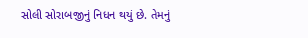સોલી સોરાબજીનું નિધન થયું છે. તેમનું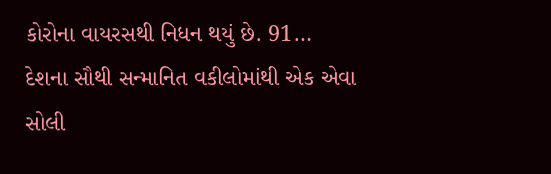કોરોના વાયરસથી નિધન થયું છે. 91…
દેશના સૌથી સન્માનિત વકીલોમાંથી એક એવા સોલી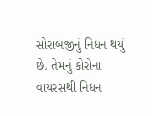સોરાબજીનું નિધન થયું છે. તેમનું કોરોના વાયરસથી નિધન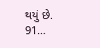થયું છે. 91…